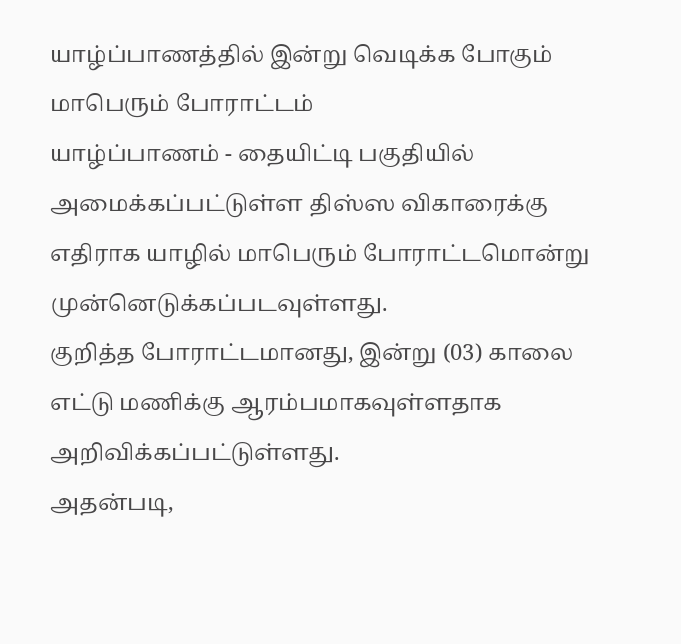யாழ்ப்பாணத்தில் இன்று வெடிக்க போகும் மாபெரும் போராட்டம்
யாழ்ப்பாணம் - தையிட்டி பகுதியில் அமைக்கப்பட்டுள்ள திஸ்ஸ விகாரைக்கு எதிராக யாழில் மாபெரும் போராட்டமொன்று முன்னெடுக்கப்படவுள்ளது.
குறித்த போராட்டமானது, இன்று (03) காலை எட்டு மணிக்கு ஆரம்பமாகவுள்ளதாக அறிவிக்கப்பட்டுள்ளது.
அதன்படி,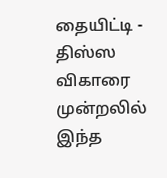தையிட்டி - திஸ்ஸ விகாரை முன்றலில் இந்த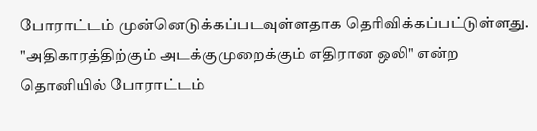போராட்டம் முன்னெடுக்கப்படவுள்ளதாக தெரிவிக்கப்பட்டுள்ளது.
"அதிகாரத்திற்கும் அடக்குமுறைக்கும் எதிரான ஒலி" என்ற தொனியில் போராட்டம்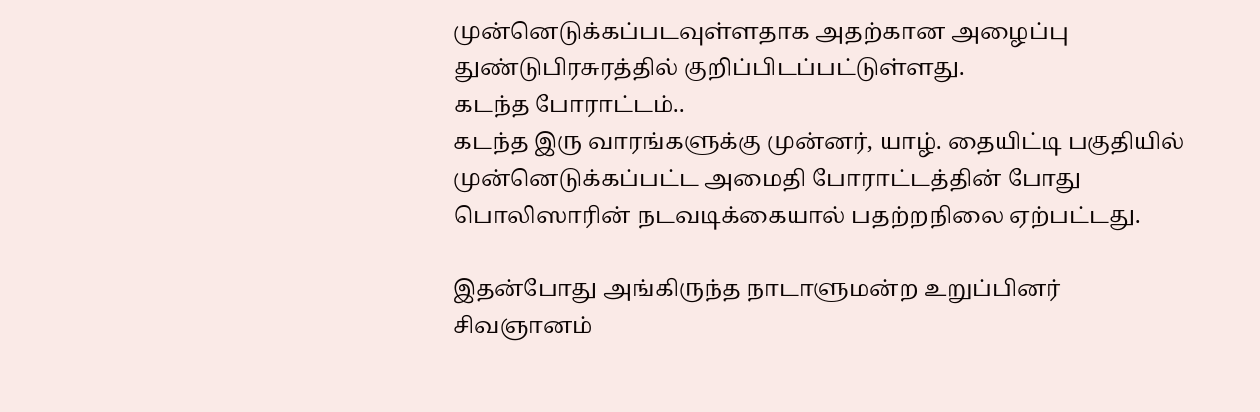முன்னெடுக்கப்படவுள்ளதாக அதற்கான அழைப்பு துண்டுபிரசுரத்தில் குறிப்பிடப்பட்டுள்ளது.
கடந்த போராட்டம்..
கடந்த இரு வாரங்களுக்கு முன்னர், யாழ். தையிட்டி பகுதியில் முன்னெடுக்கப்பட்ட அமைதி போராட்டத்தின் போது பொலிஸாரின் நடவடிக்கையால் பதற்றநிலை ஏற்பட்டது.

இதன்போது அங்கிருந்த நாடாளுமன்ற உறுப்பினர் சிவஞானம்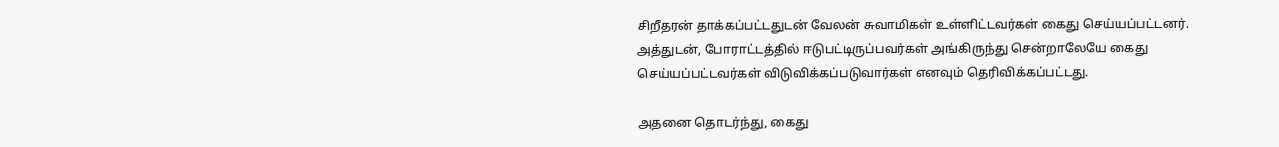சிறீதரன் தாக்கப்பட்டதுடன் வேலன் சுவாமிகள் உள்ளிட்டவர்கள் கைது செய்யப்பட்டனர்.
அத்துடன், போராட்டத்தில் ஈடுபட்டிருப்பவர்கள் அங்கிருந்து சென்றாலேயே கைது செய்யப்பட்டவர்கள் விடுவிக்கப்படுவார்கள் எனவும் தெரிவிக்கப்பட்டது.

அதனை தொடர்ந்து, கைது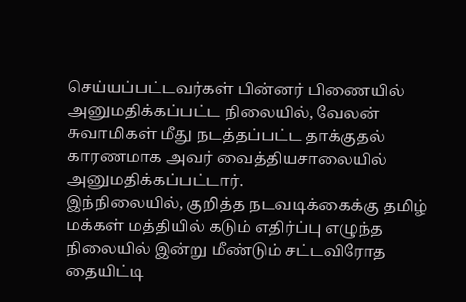செய்யப்பட்டவர்கள் பின்னர் பிணையில் அனுமதிக்கப்பட்ட நிலையில், வேலன் சுவாமிகள் மீது நடத்தப்பட்ட தாக்குதல் காரணமாக அவர் வைத்தியசாலையில் அனுமதிக்கப்பட்டார்.
இந்நிலையில், குறித்த நடவடிக்கைக்கு தமிழ் மக்கள் மத்தியில் கடும் எதிர்ப்பு எழுந்த நிலையில் இன்று மீண்டும் சட்டவிரோத தையிட்டி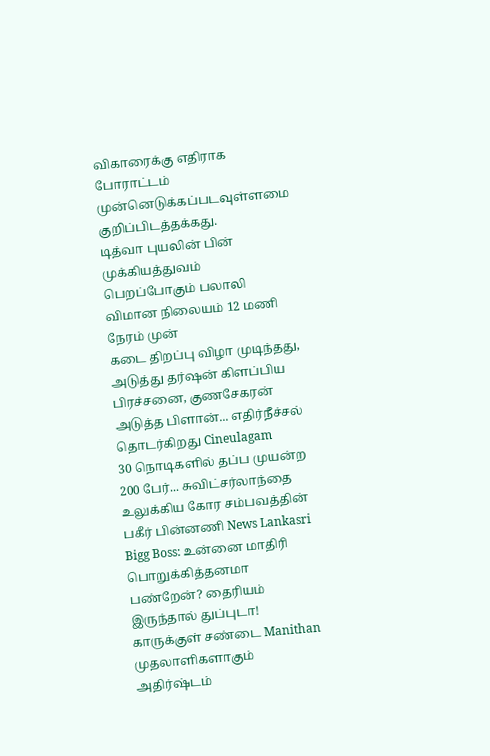விகாரைக்கு எதிராக போராட்டம் முன்னெடுக்கப்படவுள்ளமை குறிப்பிடத்தக்கது.
டித்வா புயலின் பின் முக்கியத்துவம் பெறப்போகும் பலாலி விமான நிலையம் 12 மணி நேரம் முன்
கடை திறப்பு விழா முடிந்தது, அடுத்து தர்ஷன் கிளப்பிய பிரச்சனை, குணசேகரன் அடுத்த பிளான்... எதிர்நீச்சல் தொடர்கிறது Cineulagam
30 நொடிகளில் தப்ப முயன்ற 200 பேர்... சுவிட்சர்லாந்தை உலுக்கிய கோர சம்பவத்தின் பகீர் பின்னணி News Lankasri
Bigg Boss: உன்னை மாதிரி பொறுக்கித்தனமா பண்றேன்? தைரியம் இருந்தால் துப்புடா! காருக்குள் சண்டை Manithan
முதலாளிகளாகும் அதிர்ஷ்டம்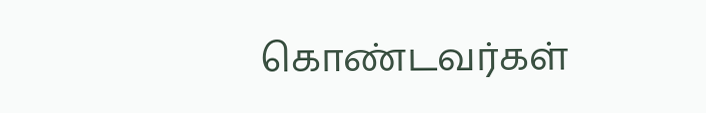கொண்டவர்கள்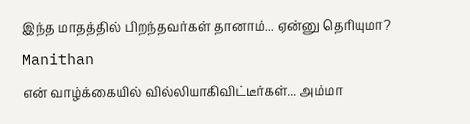இந்த மாதத்தில் பிறந்தவர்கள் தானாம்... ஏன்னு தெரியுமா? Manithan
என் வாழ்க்கையில் வில்லியாகிவிட்டீர்கள்... அம்மா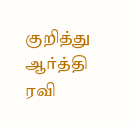குறித்து ஆர்த்தி ரவி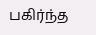பகிர்ந்த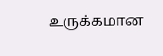உருக்கமான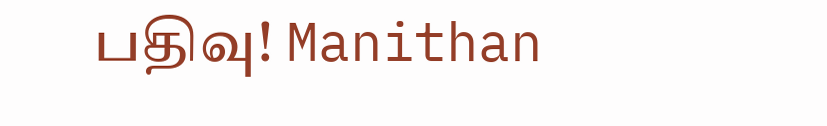பதிவு! Manithan